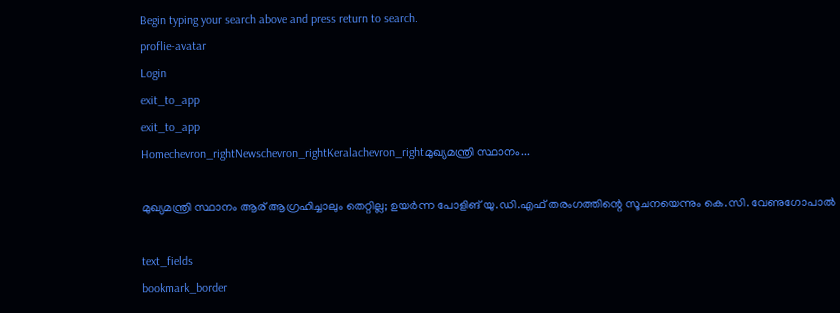Begin typing your search above and press return to search.
proflie-avatar
Login
exit_to_app
exit_to_app
Homechevron_rightNewschevron_rightKeralachevron_rightമുഖ്യമന്ത്രി സ്ഥാനം...

മുഖ്യമന്ത്രി സ്ഥാനം ആര് ആഗ്രഹിച്ചാലും തെറ്റില്ല; ഉയര്‍ന്ന പോളിങ് യു.ഡി.എഫ് തരംഗത്തിന്റെ സൂചനയെന്നും കെ.സി. വേണുഗോപാൽ

text_fields
bookmark_border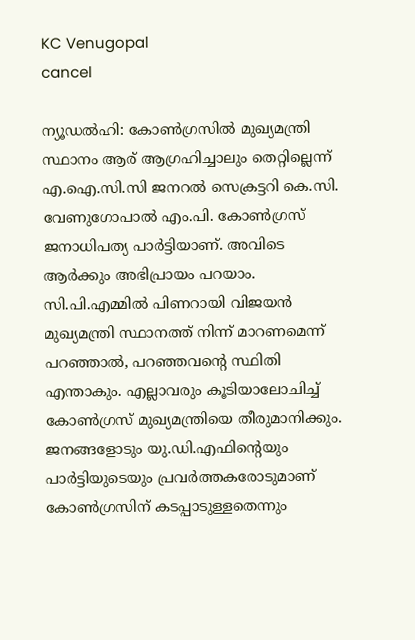KC Venugopal
cancel

ന്യൂഡൽഹി: കോണ്‍ഗ്രസില്‍ മുഖ്യമന്ത്രി സ്ഥാനം ആര് ആഗ്രഹിച്ചാലും തെറ്റില്ലെന്ന് എ.ഐ.സി.സി ജനറൽ സെക്രട്ടറി കെ.സി. വേണുഗോപാൽ എം.പി. കോണ്‍ഗ്രസ് ജനാധിപത്യ പാര്‍ട്ടിയാണ്. അവിടെ ആര്‍ക്കും അഭിപ്രായം പറയാം. സി.പി.എമ്മില്‍ പിണറായി വിജയന്‍ മുഖ്യമന്ത്രി സ്ഥാനത്ത് നിന്ന് മാറണമെന്ന് പറഞ്ഞാല്‍, പറഞ്ഞവന്റെ സ്ഥിതി എന്താകും. എല്ലാവരും കൂടിയാലോചിച്ച് കോണ്‍ഗ്രസ് മുഖ്യമന്ത്രിയെ തീരുമാനിക്കും. ജനങ്ങളോടും യു.ഡി.എഫിന്റെയും പാര്‍ട്ടിയുടെയും പ്രവര്‍ത്തകരോടുമാണ് കോണ്‍ഗ്രസിന് കടപ്പാടുള്ളതെന്നും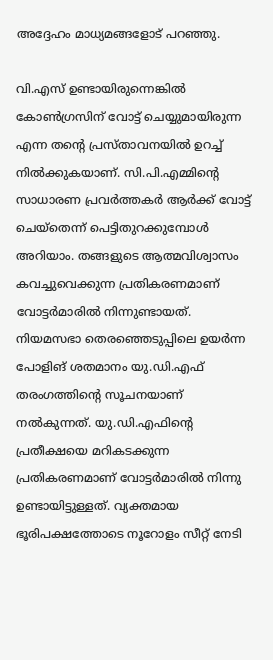അദ്ദേഹം മാധ്യമങ്ങളോട് പറഞ്ഞു.

വി.എസ് ഉണ്ടായിരുന്നെങ്കില്‍ കോണ്‍ഗ്രസിന് വോട്ട് ചെയ്യുമായിരുന്ന എന്ന തന്റെ പ്രസ്താവനയില്‍ ഉറച്ച് നില്‍ക്കുകയാണ്. സി.പി.എമ്മിന്റെ സാധാരണ പ്രവര്‍ത്തകര്‍ ആര്‍ക്ക് വോട്ട് ചെയ്‌തെന്ന് പെട്ടിതുറക്കുമ്പോള്‍ അറിയാം. തങ്ങളുടെ ആത്മവിശ്വാസം കവച്ചുവെക്കുന്ന പ്രതികരണമാണ് വോട്ടര്‍മാരില്‍ നിന്നുണ്ടായത്. നിയമസഭാ തെരഞ്ഞെടുപ്പിലെ ഉയര്‍ന്ന പോളിങ് ശതമാനം യു.ഡി.എഫ് തരംഗത്തിന്റെ സൂചനയാണ് നല്‍കുന്നത്. യു.ഡി.എഫിന്റെ പ്രതീക്ഷയെ മറികടക്കുന്ന പ്രതികരണമാണ് വോട്ടര്‍മാരില്‍ നിന്നു ഉണ്ടായിട്ടുള്ളത്. വ്യക്തമായ ഭൂരിപക്ഷത്തോടെ നൂറോളം സീറ്റ് നേടി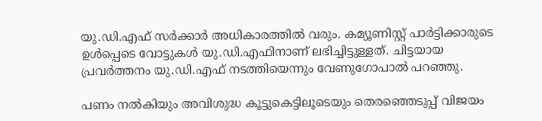യു.ഡി.എഫ് സര്‍ക്കാര്‍ അധികാരത്തില്‍ വരും. കമ്യൂണിസ്റ്റ് പാര്‍ട്ടിക്കാരുടെ ഉള്‍പ്പെടെ വോട്ടുകള്‍ യു.ഡി.എഫിനാണ് ലഭിച്ചിട്ടുള്ളത്. ചിട്ടയായ പ്രവര്‍ത്തനം യു.ഡി.എഫ് നടത്തിയെന്നും വേണുഗോപാല്‍ പറഞ്ഞു.

പണം നല്‍കിയും അവിശുദ്ധ കൂട്ടുകെട്ടിലൂടെയും തെരഞ്ഞെടുപ്പ് വിജയം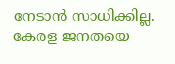നേടാന്‍ സാധിക്കില്ല. കേരള ജനതയെ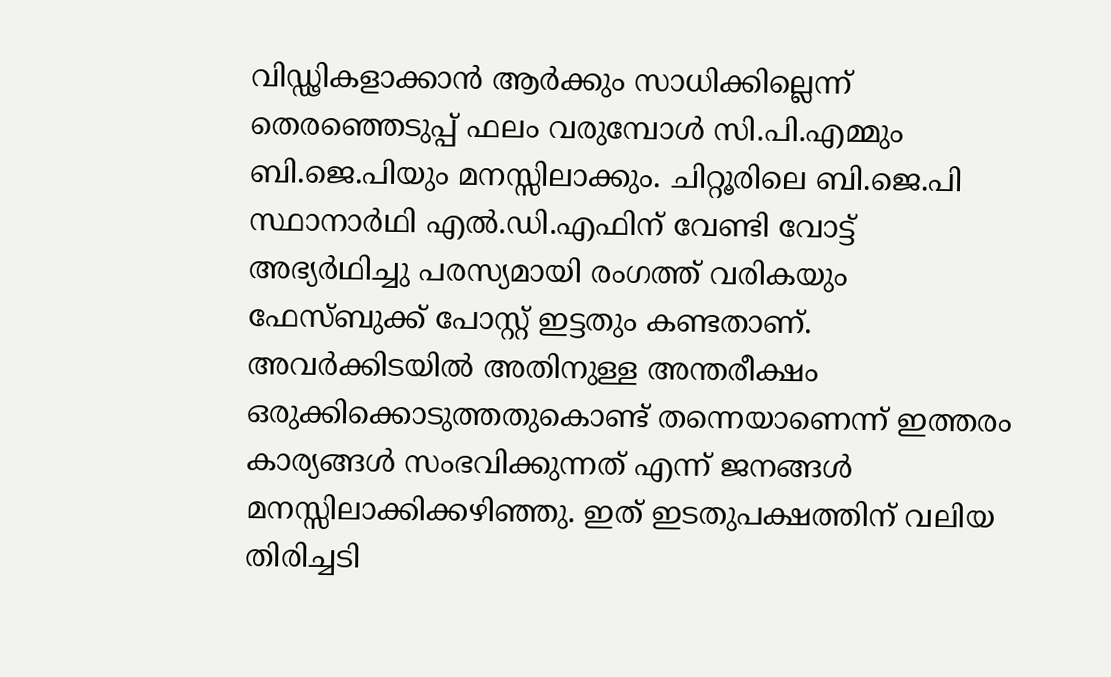വിഡ്ഢികളാക്കാന്‍ ആര്‍ക്കും സാധിക്കില്ലെന്ന് തെരഞ്ഞെടുപ്പ് ഫലം വരുമ്പോള്‍ സി.പി.എമ്മും ബി.ജെ.പിയും മനസ്സിലാക്കും. ചിറ്റൂരിലെ ബി.ജെ.പി സ്ഥാനാര്‍ഥി എല്‍.ഡി.എഫിന് വേണ്ടി വോട്ട് അഭ്യര്‍ഥിച്ചു പരസ്യമായി രംഗത്ത് വരികയും ഫേസ്ബുക്ക് പോസ്റ്റ് ഇട്ടതും കണ്ടതാണ്. അവര്‍ക്കിടയില്‍ അതിനുള്ള അന്തരീക്ഷം ഒരുക്കിക്കൊടുത്തതുകൊണ്ട് തന്നെയാണെന്ന് ഇത്തരം കാര്യങ്ങള്‍ സംഭവിക്കുന്നത് എന്ന് ജനങ്ങള്‍ മനസ്സിലാക്കിക്കഴിഞ്ഞു. ഇത് ഇടതുപക്ഷത്തിന് വലിയ തിരിച്ചടി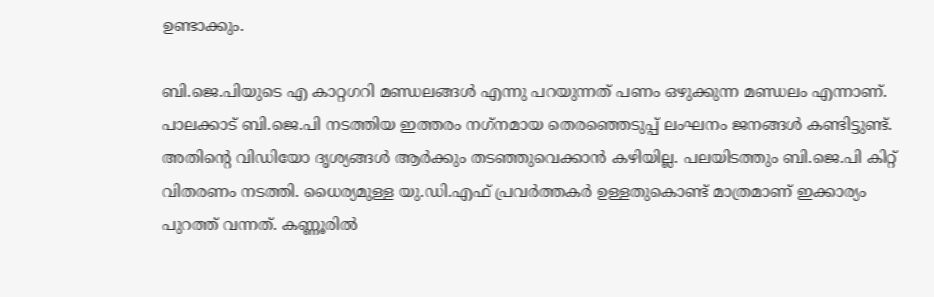ഉണ്ടാക്കും.

ബി.ജെ.പിയുടെ എ കാറ്റഗറി മണ്ഡലങ്ങള്‍ എന്നു പറയുന്നത് പണം ഒഴുക്കുന്ന മണ്ഡലം എന്നാണ്. പാലക്കാട് ബി.ജെ.പി നടത്തിയ ഇത്തരം നഗ്‌നമായ തെരഞ്ഞെടുപ്പ് ലംഘനം ജനങ്ങള്‍ കണ്ടിട്ടുണ്ട്. അതിന്റെ വിഡിയോ ദൃശ്യങ്ങള്‍ ആര്‍ക്കും തടഞ്ഞുവെക്കാന്‍ കഴിയില്ല. പലയിടത്തും ബി.ജെ.പി കിറ്റ് വിതരണം നടത്തി. ധൈര്യമുള്ള യു.ഡി.എഫ് പ്രവര്‍ത്തകര്‍ ഉള്ളതുകൊണ്ട് മാത്രമാണ് ഇക്കാര്യം പുറത്ത് വന്നത്. കണ്ണൂരില്‍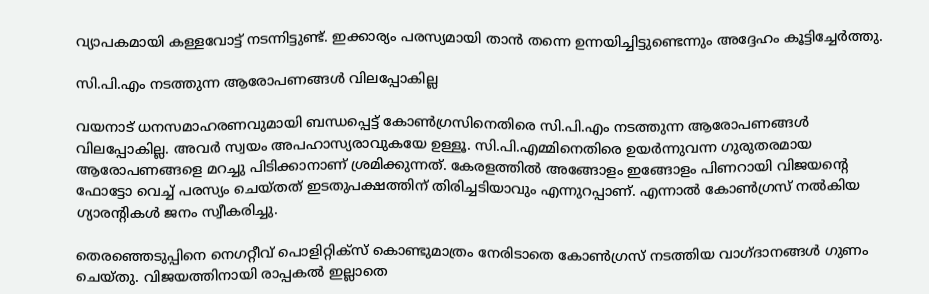വ്യാപകമായി കള്ളവോട്ട് നടന്നിട്ടുണ്ട്. ഇക്കാര്യം പരസ്യമായി താന്‍ തന്നെ ഉന്നയിച്ചിട്ടുണ്ടെന്നും അദ്ദേഹം കൂട്ടിച്ചേർത്തു.

സി.പി.എം നടത്തുന്ന ആരോപണങ്ങള്‍ വിലപ്പോകില്ല

വയനാട് ധനസമാഹരണവുമായി ബന്ധപ്പെട്ട് കോണ്‍ഗ്രസിനെതിരെ സി.പി.എം നടത്തുന്ന ആരോപണങ്ങള്‍ വിലപ്പോകില്ല. അവര്‍ സ്വയം അപഹാസ്യരാവുകയേ ഉള്ളൂ. സി.പി.എമ്മിനെതിരെ ഉയര്‍ന്നുവന്ന ഗുരുതരമായ ആരോപണങ്ങളെ മറച്ചു പിടിക്കാനാണ് ശ്രമിക്കുന്നത്. കേരളത്തില്‍ അങ്ങോളം ഇങ്ങോളം പിണറായി വിജയന്റെ ഫോട്ടോ വെച്ച് പരസ്യം ചെയ്തത് ഇടതുപക്ഷത്തിന് തിരിച്ചടിയാവും എന്നുറപ്പാണ്. എന്നാല്‍ കോണ്‍ഗ്രസ് നല്‍കിയ ഗ്യാരന്റികള്‍ ജനം സ്വീകരിച്ചു.

തെരഞ്ഞെടുപ്പിനെ നെഗറ്റീവ് പൊളിറ്റിക്‌സ് കൊണ്ടുമാത്രം നേരിടാതെ കോണ്‍ഗ്രസ് നടത്തിയ വാഗ്ദാനങ്ങള്‍ ഗുണം ചെയ്തു. വിജയത്തിനായി രാപ്പകല്‍ ഇല്ലാതെ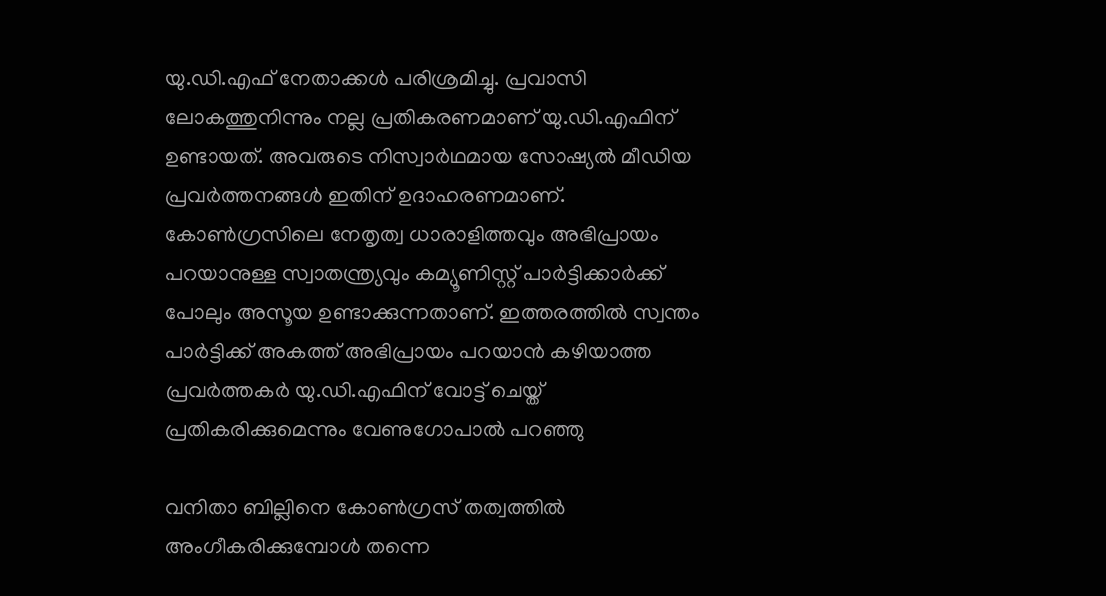യു.ഡി.എഫ് നേതാക്കള്‍ പരിശ്രമിച്ചു. പ്രവാസി ലോകത്തുനിന്നും നല്ല പ്രതികരണമാണ് യു.ഡി.എഫിന് ഉണ്ടായത്. അവരുടെ നിസ്വാര്‍ഥമായ സോഷ്യല്‍ മീഡിയ പ്രവര്‍ത്തനങ്ങള്‍ ഇതിന് ഉദാഹരണമാണ്. കോണ്‍ഗ്രസിലെ നേതൃത്വ ധാരാളിത്തവും അഭിപ്രായം പറയാനുള്ള സ്വാതന്ത്ര്യവും കമ്യൂണിസ്റ്റ് പാര്‍ട്ടിക്കാര്‍ക്ക് പോലും അസൂയ ഉണ്ടാക്കുന്നതാണ്. ഇത്തരത്തില്‍ സ്വന്തം പാര്‍ട്ടിക്ക് അകത്ത് അഭിപ്രായം പറയാന്‍ കഴിയാത്ത പ്രവര്‍ത്തകര്‍ യു.ഡി.എഫിന് വോട്ട് ചെയ്ത് പ്രതികരിക്കുമെന്നും വേണുഗോപാല്‍ പറഞ്ഞു

വനിതാ ബില്ലിനെ കോണ്‍ഗ്രസ് തത്വത്തില്‍ അംഗീകരിക്കുമ്പോള്‍ തന്നെ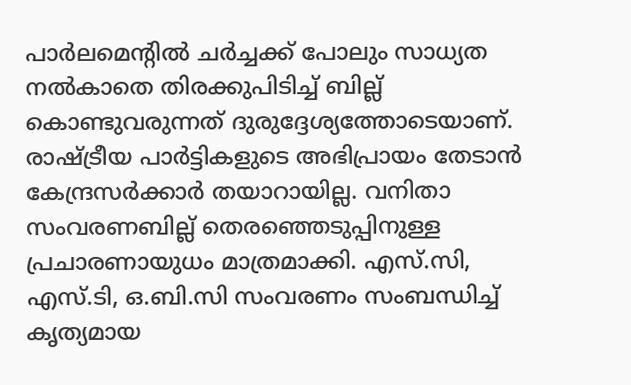പാര്‍ലമെന്റില്‍ ചര്‍ച്ചക്ക് പോലും സാധ്യത നല്‍കാതെ തിരക്കുപിടിച്ച് ബില്ല് കൊണ്ടുവരുന്നത് ദുരുദ്ദേശ്യത്തോടെയാണ്. രാഷ്ട്രീയ പാര്‍ട്ടികളുടെ അഭിപ്രായം തേടാന്‍ കേന്ദ്രസര്‍ക്കാര്‍ തയാറായില്ല. വനിതാ സംവരണബില്ല് തെരഞ്ഞെടുപ്പിനുള്ള പ്രചാരണായുധം മാത്രമാക്കി. എസ്.സി, എസ്.ടി, ഒ.ബി.സി സംവരണം സംബന്ധിച്ച് കൃത്യമായ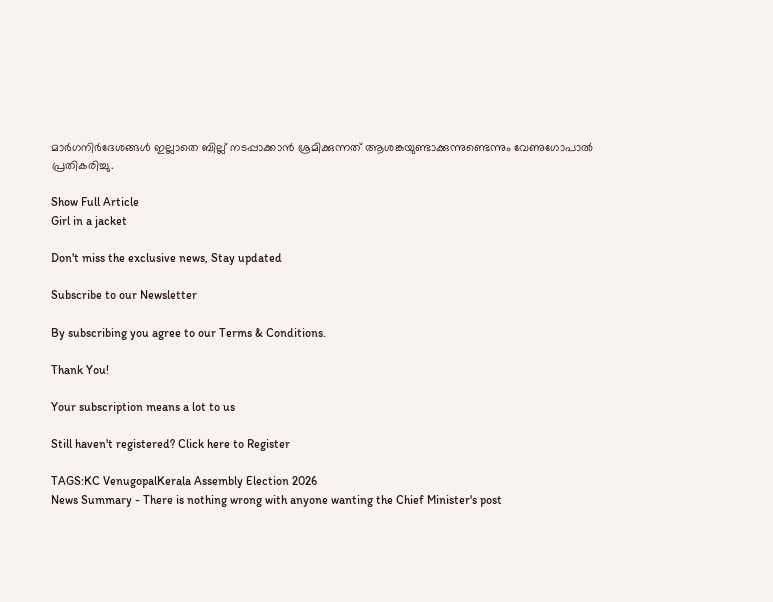മാര്‍ഗനിര്‍ദേശങ്ങള്‍ ഇല്ലാതെ ബില്ല് നടപ്പാക്കാന്‍ ശ്രമിക്കുന്നത് ആശങ്കയുണ്ടാക്കുന്നുണ്ടെന്നും വേണുഗോപാല്‍ പ്രതികരിച്ചു.

Show Full Article
Girl in a jacket

Don't miss the exclusive news, Stay updated

Subscribe to our Newsletter

By subscribing you agree to our Terms & Conditions.

Thank You!

Your subscription means a lot to us

Still haven't registered? Click here to Register

TAGS:KC VenugopalKerala Assembly Election 2026
News Summary - There is nothing wrong with anyone wanting the Chief Minister's post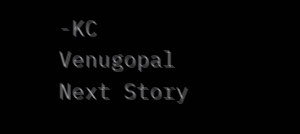-KC Venugopal
Next Story